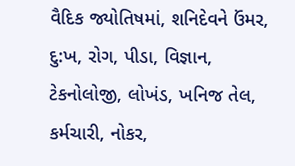વૈદિક જ્યોતિષમાં, શનિદેવને ઉંમર, દુ:ખ, રોગ, પીડા, વિજ્ઞાન, ટેકનોલોજી, લોખંડ, ખનિજ તેલ, કર્મચારી, નોકર,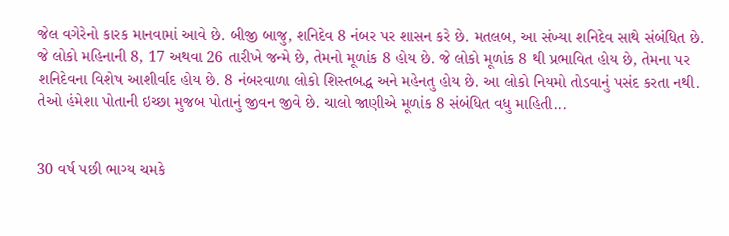જેલ વગેરેનો કારક માનવામાં આવે છે. બીજી બાજુ, શનિદેવ 8 નંબર પર શાસન કરે છે. મતલબ, આ સંખ્યા શનિદેવ સાથે સંબંધિત છે. જે લોકો મહિનાની 8, 17 અથવા 26 તારીખે જન્મે છે, તેમનો મૂળાંક 8 હોય છે. જે લોકો મૂળાંક 8 થી પ્રભાવિત હોય છે, તેમના પર શનિદેવના વિશેષ આશીર્વાદ હોય છે. 8 નંબરવાળા લોકો શિસ્તબદ્ધ અને મહેનતુ હોય છે. આ લોકો નિયમો તોડવાનું પસંદ કરતા નથી. તેઓ હંમેશા પોતાની ઇચ્છા મુજબ પોતાનું જીવન જીવે છે. ચાલો જાણીએ મૂળાંક 8 સંબંધિત વધુ માહિતી...


30 વર્ષ પછી ભાગ્ય ચમકે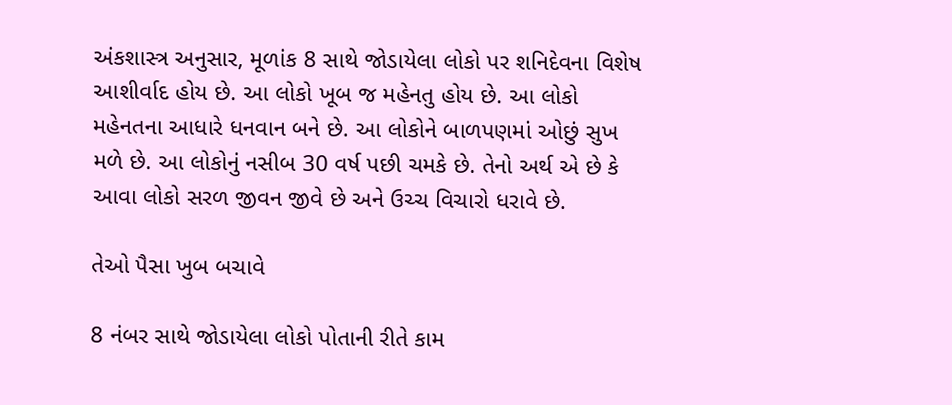અંકશાસ્ત્ર અનુસાર, મૂળાંક 8 સાથે જોડાયેલા લોકો પર શનિદેવના વિશેષ આશીર્વાદ હોય છે. આ લોકો ખૂબ જ મહેનતુ હોય છે. આ લોકો મહેનતના આધારે ધનવાન બને છે. આ લોકોને બાળપણમાં ઓછું સુખ મળે છે. આ લોકોનું નસીબ 30 વર્ષ પછી ચમકે છે. તેનો અર્થ એ છે કે આવા લોકો સરળ જીવન જીવે છે અને ઉચ્ચ વિચારો ધરાવે છે.

તેઓ પૈસા ખુબ બચાવે

8 નંબર સાથે જોડાયેલા લોકો પોતાની રીતે કામ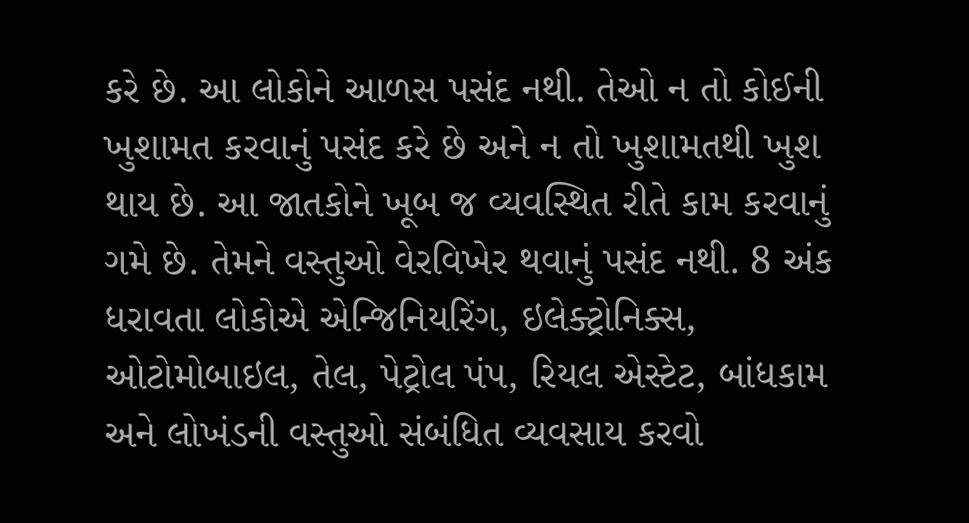કરે છે. આ લોકોને આળસ પસંદ નથી. તેઓ ન તો કોઈની ખુશામત કરવાનું પસંદ કરે છે અને ન તો ખુશામતથી ખુશ થાય છે. આ જાતકોને ખૂબ જ વ્યવસ્થિત રીતે કામ કરવાનું ગમે છે. તેમને વસ્તુઓ વેરવિખેર થવાનું પસંદ નથી. 8 અંક ધરાવતા લોકોએ એન્જિનિયરિંગ, ઇલેક્ટ્રોનિક્સ, ઓટોમોબાઇલ, તેલ, પેટ્રોલ પંપ, રિયલ એસ્ટેટ, બાંધકામ અને લોખંડની વસ્તુઓ સંબંધિત વ્યવસાય કરવો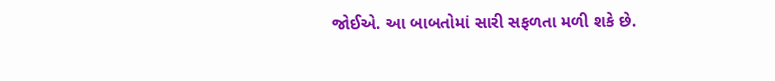જોઈએ. આ બાબતોમાં સારી સફળતા મળી શકે છે.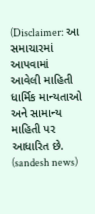(Disclaimer: આ સમાચારમાં આપવામાં આવેલી માહિતી ધાર્મિક માન્યતાઓ અને સામાન્ય માહિતી પર આધારિત છે. (sandesh news)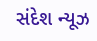સંદેશ ન્યૂઝ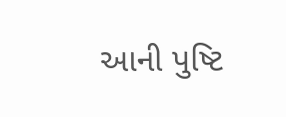આની પુષ્ટિ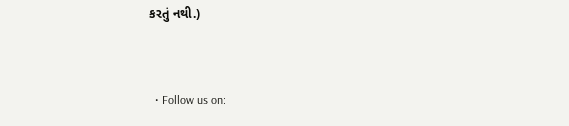કરતું નથી.)


  • Follow us on: